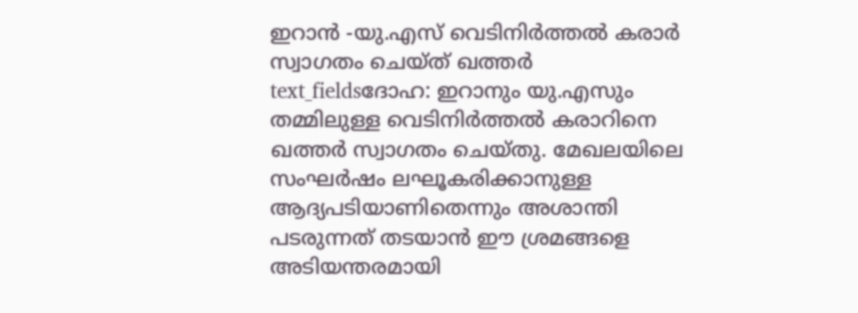ഇറാൻ -യു.എസ് വെടിനിർത്തൽ കരാർ സ്വാഗതം ചെയ്ത് ഖത്തർ
text_fieldsദോഹ: ഇറാനും യു.എസും തമ്മിലുള്ള വെടിനിർത്തൽ കരാറിനെ ഖത്തർ സ്വാഗതം ചെയ്തു. മേഖലയിലെ സംഘർഷം ലഘൂകരിക്കാനുള്ള ആദ്യപടിയാണിതെന്നും അശാന്തി പടരുന്നത് തടയാൻ ഈ ശ്രമങ്ങളെ അടിയന്തരമായി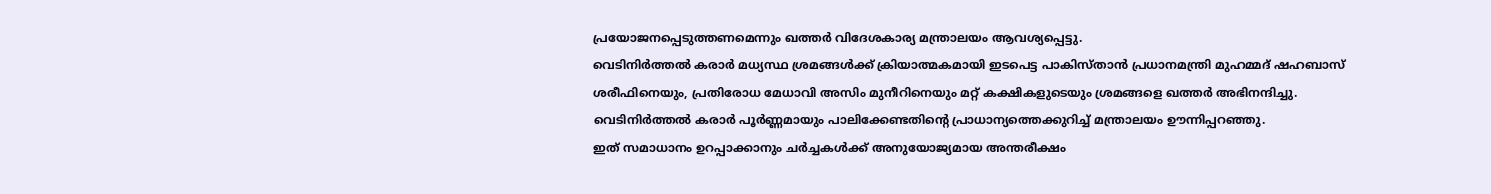പ്രയോജനപ്പെടുത്തണമെന്നും ഖത്തർ വിദേശകാര്യ മന്ത്രാലയം ആവശ്യപ്പെട്ടു.
വെടിനിർത്തൽ കരാർ മധ്യസ്ഥ ശ്രമങ്ങൾക്ക് ക്രിയാത്മകമായി ഇടപെട്ട പാകിസ്താൻ പ്രധാനമന്ത്രി മുഹമ്മദ് ഷഹബാസ് ശരീഫിനെയും, പ്രതിരോധ മേധാവി അസിം മുനീറിനെയും മറ്റ് കക്ഷികളുടെയും ശ്രമങ്ങളെ ഖത്തർ അഭിനന്ദിച്ചു. വെടിനിർത്തൽ കരാർ പൂർണ്ണമായും പാലിക്കേണ്ടതിന്റെ പ്രാധാന്യത്തെക്കുറിച്ച് മന്ത്രാലയം ഊന്നിപ്പറഞ്ഞു.
ഇത് സമാധാനം ഉറപ്പാക്കാനും ചർച്ചകൾക്ക് അനുയോജ്യമായ അന്തരീക്ഷം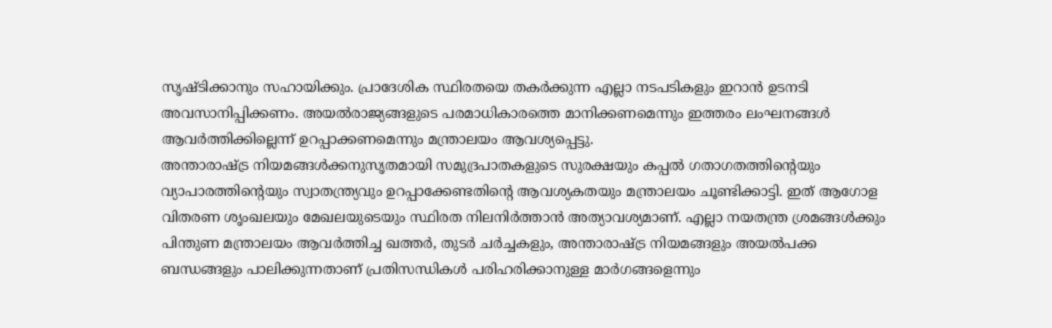സൃഷ്ടിക്കാനും സഹായിക്കും. പ്രാദേശിക സ്ഥിരതയെ തകർക്കുന്ന എല്ലാ നടപടികളും ഇറാൻ ഉടനടി അവസാനിപ്പിക്കണം. അയൽരാജ്യങ്ങളുടെ പരമാധികാരത്തെ മാനിക്കണമെന്നും ഇത്തരം ലംഘനങ്ങൾ ആവർത്തിക്കില്ലെന്ന് ഉറപ്പാക്കണമെന്നും മന്ത്രാലയം ആവശ്യപ്പെട്ടു.
അന്താരാഷ്ട്ര നിയമങ്ങൾക്കനുസൃതമായി സമുദ്രപാതകളുടെ സുരക്ഷയും കപ്പൽ ഗതാഗതത്തിന്റെയും വ്യാപാരത്തിന്റെയും സ്വാതന്ത്ര്യവും ഉറപ്പാക്കേണ്ടതിന്റെ ആവശ്യകതയും മന്ത്രാലയം ചൂണ്ടിക്കാട്ടി. ഇത് ആഗോള വിതരണ ശൃംഖലയും മേഖലയുടെയും സ്ഥിരത നിലനിർത്താൻ അത്യാവശ്യമാണ്. എല്ലാ നയതന്ത്ര ശ്രമങ്ങൾക്കും പിന്തുണ മന്ത്രാലയം ആവർത്തിച്ച ഖത്തർ, തുടർ ചർച്ചകളും, അന്താരാഷ്ട്ര നിയമങ്ങളും അയൽപക്ക ബന്ധങ്ങളും പാലിക്കുന്നതാണ് പ്രതിസന്ധികൾ പരിഹരിക്കാനുള്ള മാർഗങ്ങളെന്നും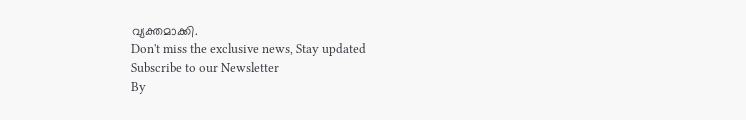വ്യക്തമാക്കി.
Don't miss the exclusive news, Stay updated
Subscribe to our Newsletter
By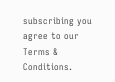subscribing you agree to our Terms & Conditions.